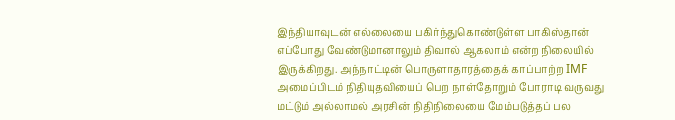இந்தியாவுடன் எல்லையை பகிர்ந்துகொண்டுள்ள பாகிஸ்தான் எப்போது வேண்டுமானாலும் திவால் ஆகலாம் என்ற நிலையில் இருக்கிறது. அந்நாட்டின் பொருளாதாரத்தைக் காப்பாற்ற IMF அமைப்பிடம் நிதியுதவியைப் பெற நாள்தோறும் போராடி வருவது மட்டும் அல்லாமல் அரசின் நிதிநிலையை மேம்படுத்தப் பல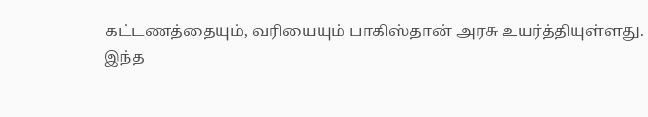கட்டணத்தையும், வரியையும் பாகிஸ்தான் அரசு உயர்த்தியுள்ளது.
இந்த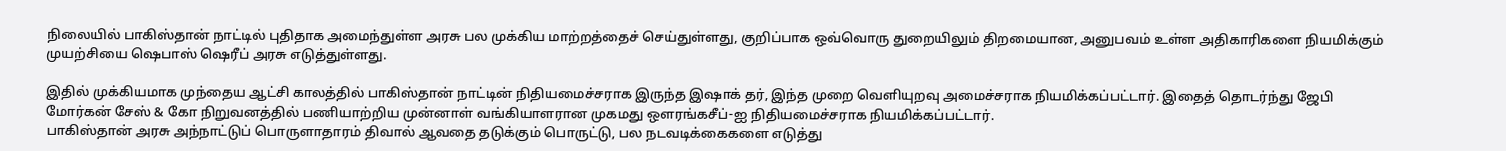நிலையில் பாகிஸ்தான் நாட்டில் புதிதாக அமைந்துள்ள அரசு பல முக்கிய மாற்றத்தைச் செய்துள்ளது, குறிப்பாக ஒவ்வொரு துறையிலும் திறமையான, அனுபவம் உள்ள அதிகாரிகளை நியமிக்கும் முயற்சியை ஷெபாஸ் ஷெரீப் அரசு எடுத்துள்ளது.

இதில் முக்கியமாக முந்தைய ஆட்சி காலத்தில் பாகிஸ்தான் நாட்டின் நிதியமைச்சராக இருந்த இஷாக் தர், இந்த முறை வெளியுறவு அமைச்சராக நியமிக்கப்பட்டார். இதைத் தொடர்ந்து ஜேபி மோர்கன் சேஸ் & கோ நிறுவனத்தில் பணியாற்றிய முன்னாள் வங்கியாளரான முகமது ஔரங்கசீப்-ஐ நிதியமைச்சராக நியமிக்கப்பட்டார்.
பாகிஸ்தான் அரசு அந்நாட்டுப் பொருளாதாரம் திவால் ஆவதை தடுக்கும் பொருட்டு, பல நடவடிக்கைகளை எடுத்து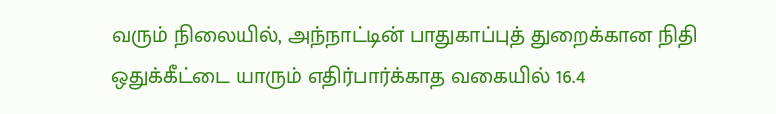வரும் நிலையில், அந்நாட்டின் பாதுகாப்புத் துறைக்கான நிதி ஒதுக்கீட்டை யாரும் எதிர்பார்க்காத வகையில் 16.4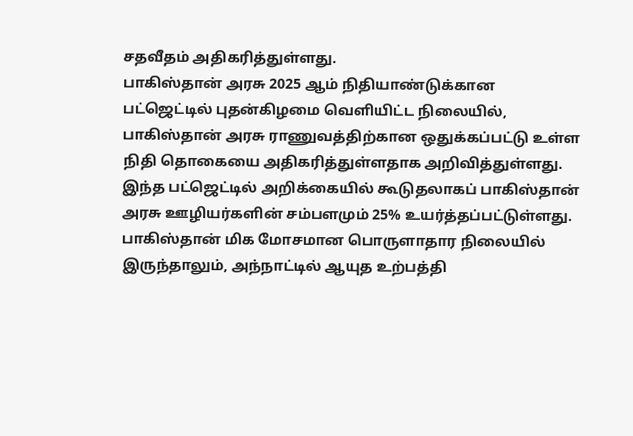சதவீதம் அதிகரித்துள்ளது.
பாகிஸ்தான் அரசு 2025 ஆம் நிதியாண்டுக்கான பட்ஜெட்டில் புதன்கிழமை வெளியிட்ட நிலையில், பாகிஸ்தான் அரசு ராணுவத்திற்கான ஒதுக்கப்பட்டு உள்ள நிதி தொகையை அதிகரித்துள்ளதாக அறிவித்துள்ளது. இந்த பட்ஜெட்டில் அறிக்கையில் கூடுதலாகப் பாகிஸ்தான் அரசு ஊழியர்களின் சம்பளமும் 25% உயர்த்தப்பட்டுள்ளது.
பாகிஸ்தான் மிக மோசமான பொருளாதார நிலையில் இருந்தாலும், அந்நாட்டில் ஆயுத உற்பத்தி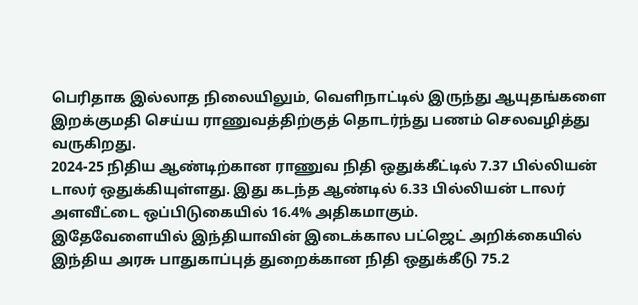பெரிதாக இல்லாத நிலையிலும், வெளிநாட்டில் இருந்து ஆயுதங்களை இறக்குமதி செய்ய ராணுவத்திற்குத் தொடர்ந்து பணம் செலவழித்து வருகிறது.
2024-25 நிதிய ஆண்டிற்கான ராணுவ நிதி ஒதுக்கீட்டில் 7.37 பில்லியன் டாலர் ஒதுக்கியுள்ளது. இது கடந்த ஆண்டில் 6.33 பில்லியன் டாலர் அளவீட்டை ஒப்பிடுகையில் 16.4% அதிகமாகும்.
இதேவேளையில் இந்தியாவின் இடைக்கால பட்ஜெட் அறிக்கையில் இந்திய அரசு பாதுகாப்புத் துறைக்கான நிதி ஒதுக்கீடு 75.2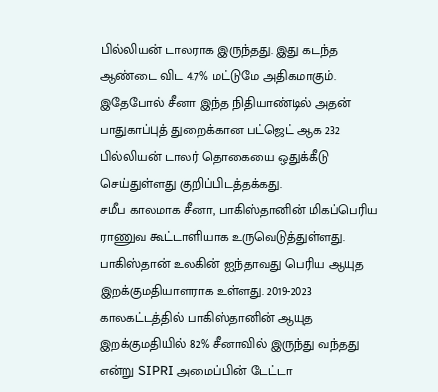பில்லியன் டாலராக இருந்தது. இது கடந்த ஆண்டை விட 4.7% மட்டுமே அதிகமாகும்.
இதேபோல் சீனா இந்த நிதியாண்டில் அதன் பாதுகாப்புத் துறைக்கான பட்ஜெட் ஆக 232 பில்லியன் டாலர் தொகையை ஒதுக்கீடு செய்துள்ளது குறிப்பிடத்தக்கது.
சமீப காலமாக சீனா, பாகிஸ்தானின் மிகப்பெரிய ராணுவ கூட்டாளியாக உருவெடுத்துள்ளது. பாகிஸ்தான் உலகின் ஐந்தாவது பெரிய ஆயுத இறக்குமதியாளராக உள்ளது. 2019-2023 காலகட்டத்தில் பாகிஸ்தானின் ஆயுத இறக்குமதியில் 82% சீனாவில் இருந்து வந்தது என்று SIPRI அமைப்பின் டேட்டா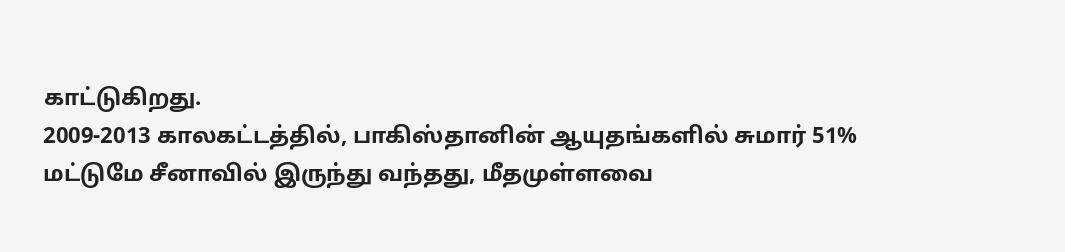காட்டுகிறது.
2009-2013 காலகட்டத்தில், பாகிஸ்தானின் ஆயுதங்களில் சுமார் 51% மட்டுமே சீனாவில் இருந்து வந்தது, மீதமுள்ளவை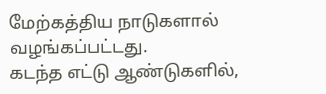மேற்கத்திய நாடுகளால் வழங்கப்பட்டது.
கடந்த எட்டு ஆண்டுகளில்,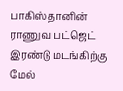பாகிஸ்தானின் ராணுவ பட்ஜெட் இரண்டு மடங்கிற்கு மேல்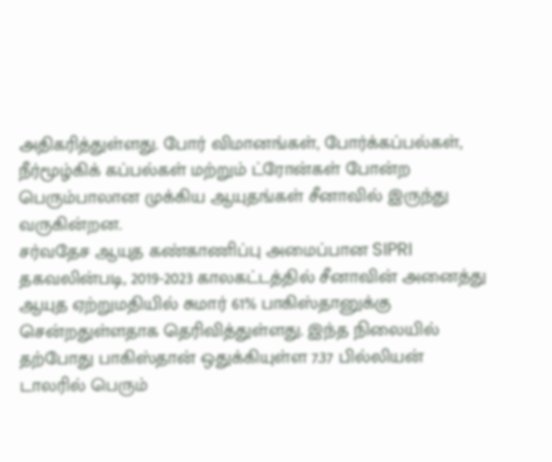அதிகரித்துள்ளது. போர் விமானங்கள், போர்க்கப்பல்கள், நீர்மூழ்கிக் கப்பல்கள் மற்றும் ட்ரோன்கள் போன்ற பெரும்பாலான முக்கிய ஆயுதங்கள் சீனாவில் இருந்து வருகின்றன.
சர்வதேச ஆயுத கண்காணிப்பு அமைப்பான SIPRI தகவலின்படி, 2019-2023 காலகட்டத்தில் சீனாவின் அனைத்து ஆயுத ஏற்றுமதியில் சுமார் 61% பாகிஸ்தானுக்கு சென்றதுள்ளதாக தெரிவித்துள்ளது. இந்த நிலையில் தற்போது பாகிஸ்தான் ஒதுக்கியுள்ள 7.37 பில்லியன் டாலரில் பெரும்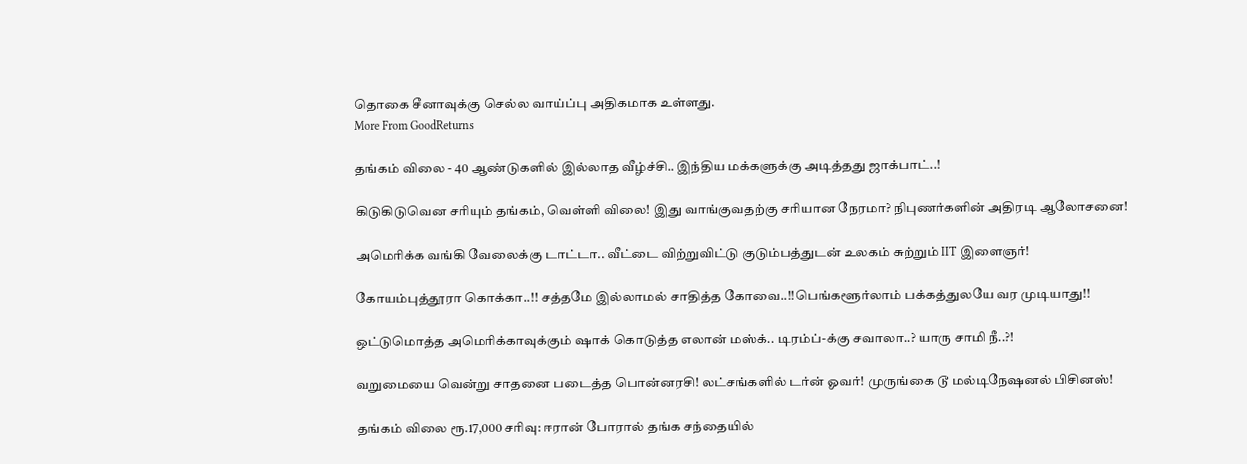தொகை சீனாவுக்கு செல்ல வாய்ப்பு அதிகமாக உள்ளது.
More From GoodReturns

தங்கம் விலை - 40 ஆண்டுகளில் இல்லாத வீழ்ச்சி.. இந்திய மக்களுக்கு அடித்தது ஜாக்பாட்..!

கிடுகிடுவென சரியும் தங்கம், வெள்ளி விலை! இது வாங்குவதற்கு சரியான நேரமா? நிபுணர்களின் அதிரடி ஆலோசனை!

அமெரிக்க வங்கி வேலைக்கு டாட்டா.. வீட்டை விற்றுவிட்டு குடும்பத்துடன் உலகம் சுற்றும் IIT இளைஞர்!

கோயம்புத்தூரா கொக்கா..!! சத்தமே இல்லாமல் சாதித்த கோவை..!!பெங்களூர்லாம் பக்கத்துலயே வர முடியாது!!

ஒட்டுமொத்த அமெரிக்காவுக்கும் ஷாக் கொடுத்த எலான் மஸ்க்.. டிரம்ப்-க்கு சவாலா..? யாரு சாமி நீ..?!

வறுமையை வென்று சாதனை படைத்த பொன்னரசி! லட்சங்களில் டர்ன் ஓவர்! முருங்கை டூ மல்டிநேஷனல் பிசினஸ்!

தங்கம் விலை ரூ.17,000 சரிவு: ஈரான் போரால் தங்க சந்தையில்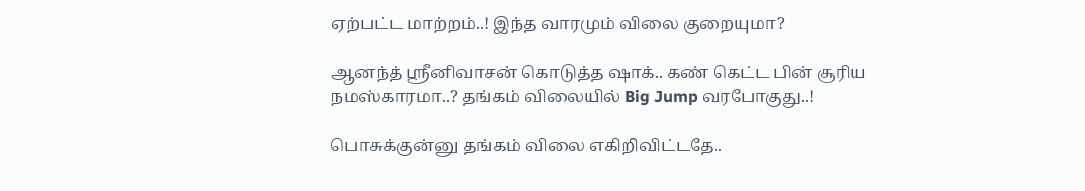ஏற்பட்ட மாற்றம்..! இந்த வாரமும் விலை குறையுமா?

ஆனந்த் ஸ்ரீனிவாசன் கொடுத்த ஷாக்.. கண் கெட்ட பின் சூரிய நமஸ்காரமா..? தங்கம் விலையில் Big Jump வரபோகுது..!

பொசுக்குன்னு தங்கம் விலை எகிறிவிட்டதே..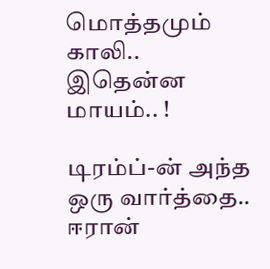மொத்தமும் காலி.. இதென்ன மாயம்.. !

டிரம்ப்-ன் அந்த ஒரு வார்த்தை.. ஈரான்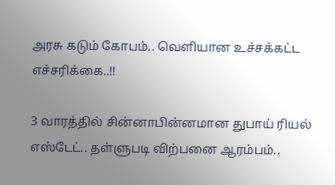அரசு கடும் கோபம்.. வெளியான உச்சக்கட்ட எச்சரிக்கை..!!

3 வாரத்தில் சின்னாபின்னமான துபாய் ரியல் எஸ்டேட்.. தள்ளுபடி விற்பனை ஆரம்பம்..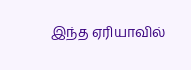இந்த ஏரியாவில்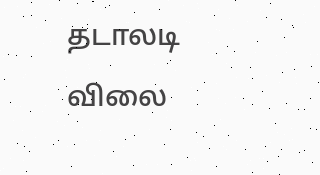தடாலடி விலை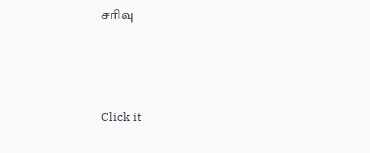சரிவு



Click it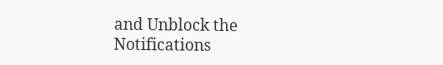and Unblock the Notifications